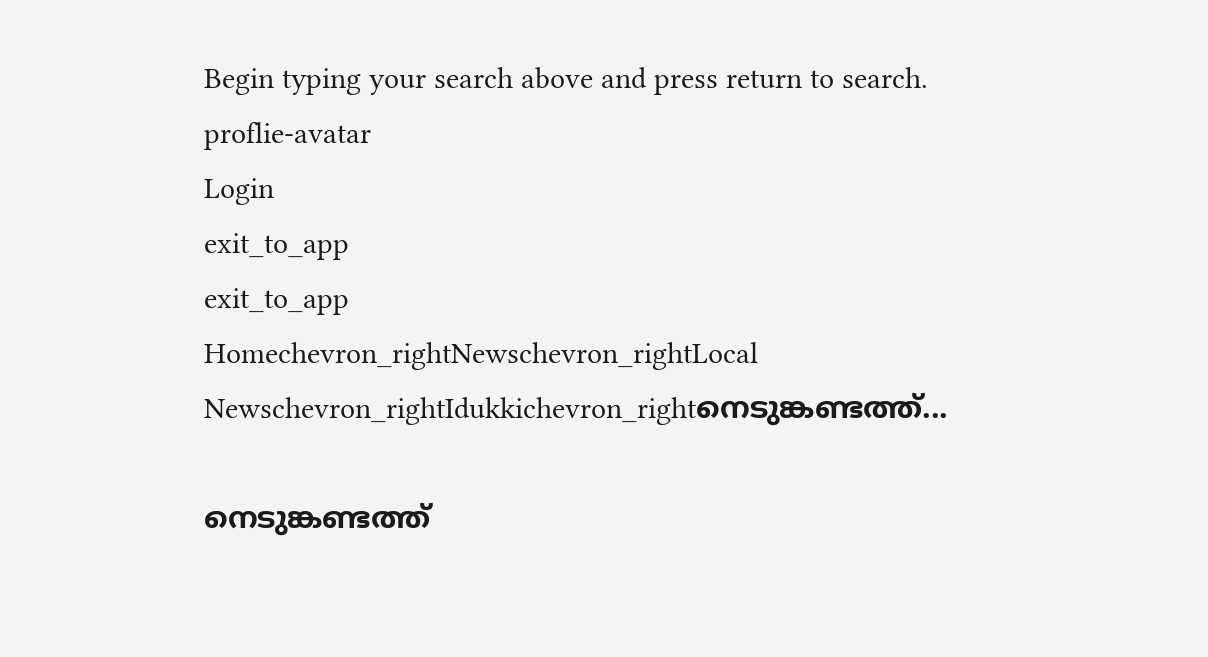Begin typing your search above and press return to search.
proflie-avatar
Login
exit_to_app
exit_to_app
Homechevron_rightNewschevron_rightLocal Newschevron_rightIdukkichevron_rightനെടുങ്കണ്ടത്ത്...

നെടുങ്കണ്ടത്ത്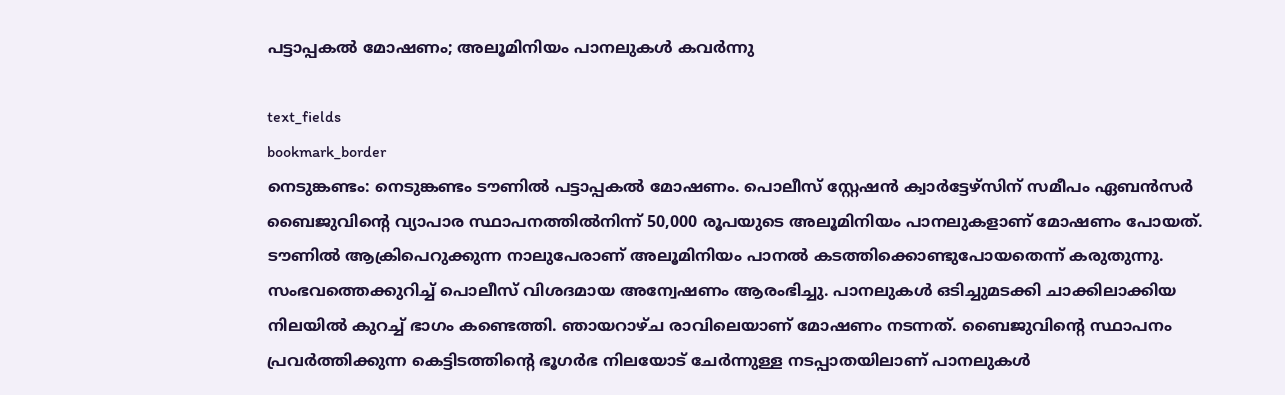പട്ടാപ്പകൽ മോഷണം; അലൂമിനിയം പാനലുകൾ കവർന്നു

text_fields
bookmark_border
നെടുങ്കണ്ടം: നെടുങ്കണ്ടം ടൗണിൽ പട്ടാപ്പകൽ മോഷണം. പൊലീസ് സ്റ്റേഷൻ ക്വാർട്ടേഴ്സിന് സമീപം ഏബൻസർ ബൈജുവിന്‍റെ വ്യാപാര സ്ഥാപനത്തിൽനിന്ന് 50,000 രൂപയുടെ അലൂമിനിയം പാനലുകളാണ് മോഷണം പോയത്. ടൗണിൽ ആക്രിപെറുക്കുന്ന നാലുപേരാണ് അലൂമിനിയം പാനൽ കടത്തിക്കൊണ്ടുപോയതെന്ന് കരുതുന്നു. സംഭവത്തെക്കുറിച്ച് പൊലീസ് വിശദമായ അന്വേഷണം ആരംഭിച്ചു. പാനലുകൾ ഒടിച്ചുമടക്കി ചാക്കിലാക്കിയ നിലയിൽ കുറച്ച് ഭാഗം കണ്ടെത്തി. ഞായറാഴ്ച രാവിലെയാണ് മോഷണം നടന്നത്. ബൈജുവിന്‍റെ സ്ഥാപനം പ്രവർത്തിക്കുന്ന കെട്ടിടത്തിന്‍റെ ഭൂഗർഭ നിലയോട് ചേർന്നുള്ള നടപ്പാതയിലാണ് പാനലുകൾ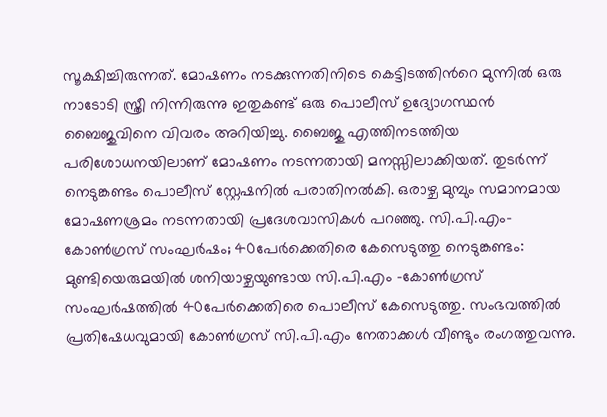സൂക്ഷിച്ചിരുന്നത്. മോഷണം നടക്കുന്നതിനിടെ കെട്ടിടത്തിന്‍റെ മുന്നിൽ ഒരു നാടോടി സ്ത്രീ നിന്നിരുന്നു ഇതുകണ്ട് ഒരു പൊലീസ് ഉദ്യോഗസ്ഥൻ ബൈജുവിനെ വിവരം അറിയിച്ചു. ബൈജു എത്തിനടത്തിയ പരിശോധനയിലാണ് മോഷണം നടന്നതായി മനസ്സിലാക്കിയത്. തുടർന്ന് നെടുങ്കണ്ടം പൊലീസ് സ്റ്റേഷനിൽ പരാതിനൽകി. ഒരാഴ്ച മുമ്പും സമാനമായ മോഷണശ്രമം നടന്നതായി പ്രദേശവാസികൾ പറഞ്ഞു. സി.പി.എം-കോണ്‍ഗ്രസ് സംഘര്‍ഷം; 40പേർക്കെതിരെ കേസെടുത്തു നെടുങ്കണ്ടം: മുണ്ടിയെരുമയില്‍ ശനിയാഴ്ചയുണ്ടായ സി.പി.എം -കോണ്‍ഗ്രസ് സംഘര്‍ഷത്തിൽ 40പേർക്കെതിരെ പൊലീസ് കേസെടുത്തു. സംഭവത്തിൽ പ്രതിഷേധവുമായി കോൺഗ്രസ് സി.പി.എം നേതാക്കൾ വീണ്ടും രംഗത്തുവന്നു.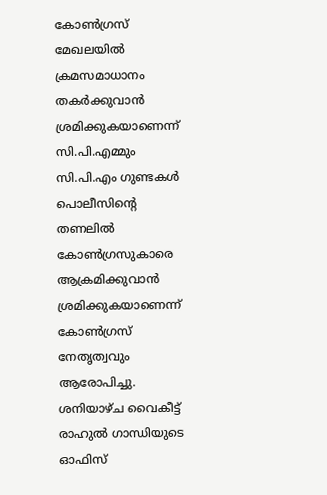കോൺഗ്രസ് മേഖലയിൽ ക്രമസമാധാനം തകർക്കുവാൻ ശ്രമിക്കുകയാണെന്ന് സി.പി.എമ്മും സി.പി.എം ഗുണ്ടകൾ പൊലീസിന്‍റെ തണലിൽ കോൺഗ്രസുകാരെ ആക്രമിക്കുവാൻ ശ്രമിക്കുകയാണെന്ന് കോൺഗ്രസ് നേതൃത്വവും ആരോപിച്ചു. ശനിയാഴ്ച വൈകീട്ട് രാഹുല്‍ ഗാന്ധിയുടെ ഓഫിസ്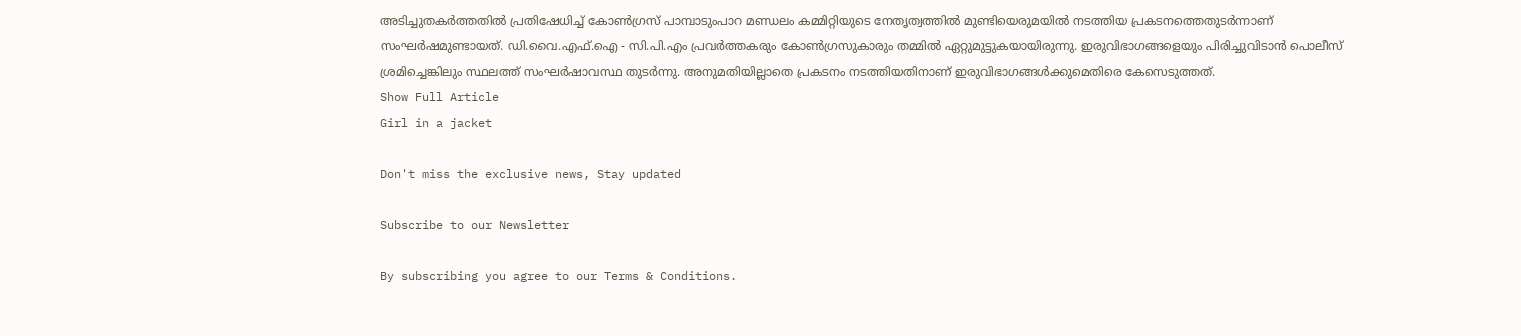അടിച്ചുതകര്‍ത്തതില്‍ പ്രതിഷേധിച്ച് കോണ്‍ഗ്രസ് പാമ്പാടുംപാറ മണ്ഡലം കമ്മിറ്റിയുടെ നേതൃത്വത്തില്‍ മുണ്ടിയെരുമയില്‍ നടത്തിയ പ്രകടനത്തെതുടർന്നാണ് സംഘർഷമുണ്ടായത്. ഡി.വൈ.എഫ്.ഐ - സി.പി.എം പ്രവര്‍ത്തകരും കോൺഗ്രസുകാരും തമ്മിൽ ഏറ്റുമുട്ടുകയായിരുന്നു. ഇരുവിഭാഗങ്ങളെയും പിരിച്ചുവിടാന്‍ പൊലീസ് ശ്രമിച്ചെങ്കിലും സ്ഥലത്ത് സംഘര്‍ഷാവസ്ഥ തുടര്‍ന്നു. അനുമതിയില്ലാതെ പ്രകടനം നടത്തിയതിനാണ് ഇരുവിഭാഗങ്ങൾക്കുമെതിരെ കേസെടുത്തത്.
Show Full Article
Girl in a jacket

Don't miss the exclusive news, Stay updated

Subscribe to our Newsletter

By subscribing you agree to our Terms & Conditions.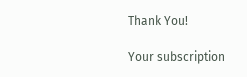Thank You!

Your subscription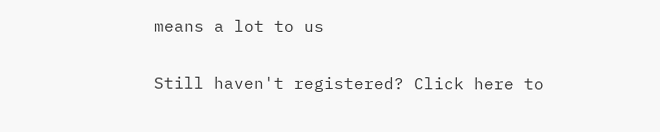means a lot to us

Still haven't registered? Click here to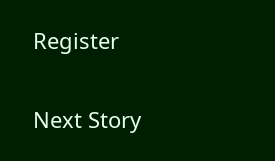Register

Next Story